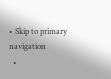• Skip to primary navigation
  •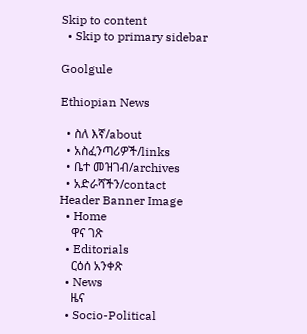Skip to content
  • Skip to primary sidebar

Goolgule

Ethiopian News

  • ስለ እኛ/about
  • አስፈንጣሪዎች/links
  • ቤተ መዝገብ/archives
  • አድራሻችን/contact
Header Banner Image
  • Home
    ዋና ገጽ
  • Editorials
    ርዕሰ አንቀጽ
  • News
    ዜና
  • Socio-Political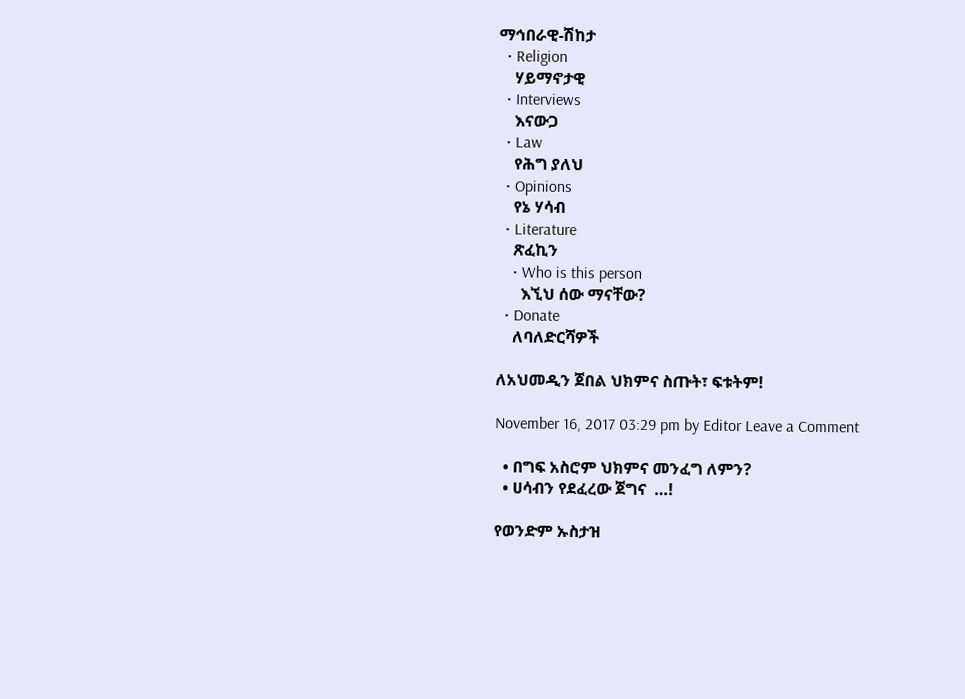ማኅበራዊ-ሽከታ
  • Religion
    ሃይማኖታዊ
  • Interviews
    እናውጋ
  • Law
    የሕግ ያለህ
  • Opinions
    የኔ ሃሳብ
  • Literature
    ጽፈኪን
    • Who is this person
      እኚህ ሰው ማናቸው?
  • Donate
    ለባለድርሻዎች

ለአህመዲን ጀበል ህክምና ስጡት፣ ፍቱትም!

November 16, 2017 03:29 pm by Editor Leave a Comment

  • በግፍ አስሮም ህክምና መንፈግ ለምን?
  • ሀሳብን የደፈረው ጀግና  …!

የወንድም ኡስታዝ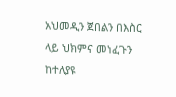አህመዲን ጀበልን በእስር ላይ ህክምና መነፈጉን ከተለያዩ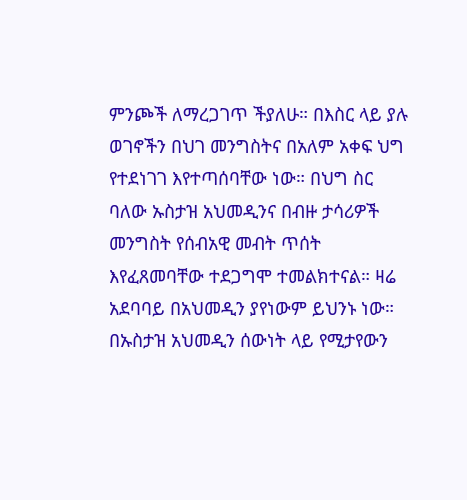ምንጮች ለማረጋገጥ ችያለሁ። በእስር ላይ ያሉ ወገኖችን በህገ መንግስትና በአለም አቀፍ ህግ የተደነገገ እየተጣሰባቸው ነው። በህግ ስር ባለው ኡስታዝ አህመዲንና በብዙ ታሳሪዎች መንግስት የሰብአዊ መብት ጥሰት እየፈጸመባቸው ተደጋግሞ ተመልክተናል። ዛሬ አደባባይ በአህመዲን ያየነውም ይህንኑ ነው። በኡስታዝ አህመዲን ሰውነት ላይ የሚታየውን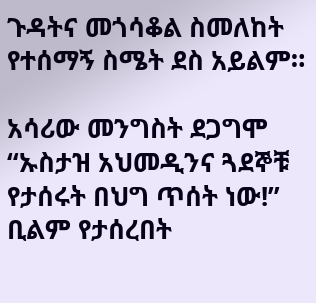ጉዳትና መጎሳቆል ስመለከት የተሰማኝ ስሜት ደስ አይልም።

አሳሪው መንግስት ደጋግሞ “ኡስታዝ አህመዲንና ጓደኞቹ የታሰሩት በህግ ጥሰት ነው!”  ቢልም የታሰረበት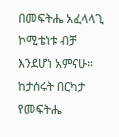በመፍትሔ አፈላላጊ ኮሚቴነቱ ብቻ እንደሆነ አምናሁ። ከታሰሩት በርካታ የመፍትሔ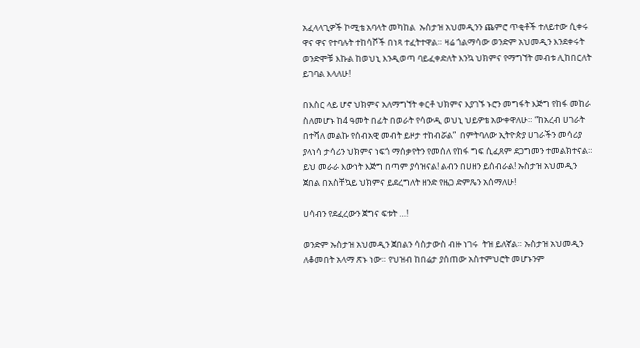አፈላላጊዎች ኮሚቴ አባላት መካከል  ኡስታዝ አህመዲንን ጨምሮ ጥቂቶች ተለይተው ሲቀሩ ዋና ዋና የተባሉት ተከሳሾች በነጻ ተፈትተዋል። ዛሬ ጎልማሳው ወንድም አህመዲን እንደቀሩት ወንድሞቹ እኩል ከወህኒ እንዲወጣ ባይፈቀድለት እንኳ ህክምና የማግኘት መብቱ ሊከበርለት ይገባል እላለሁ!

በእስር ላይ ሆኖ ህክምና አለማግኘት ቀርቶ ህክምና እያገኙ ኑሮን መግፋት እጅግ የከፋ መከራ ስለመሆኑ ከ4 ዓመት በፊት በወራት የሳውዲ ወህኒ ህይዎቴ አውቀዋለሁ። “ከአረብ ሀገራት በተሻለ መልኩ የሰብአዊ መብት ይዞታ ተከብሯል”  በምትባለው ኢትዮጵያ ሀገራችን መሳሪያ ያላነሳ ታሳሪን ህክምና ነፍጎ ማሰቃየትን የመሰለ የከፋ ግፍ ሲፈጸም ደጋግመን ተመልክተናል። ይህ መራራ እውነት እጅግ በጣም ያሳዝናል! ልብን በሀዘን ይሰብራል! ኡስታዝ አህመዲን ጀበል በአስቸኳይ ህክምና ይደረግለት ዘንድ የዜጋ ድምጼን አሰማለሁ!

ሀሳብን የደፈረውን ጀግና ፍቱት …!

ወንድም ኡስታዝ አህመዲን ጀበልን ሳስታውስ ብዙ ነገሩ  ትዝ ይለኛል። ኡስታዝ አህመዲን ለቆመበት አላማ ጽኑ ነው። የህዝብ ከበሬታ ያሰጠው አስተምህሮት መሆኑንም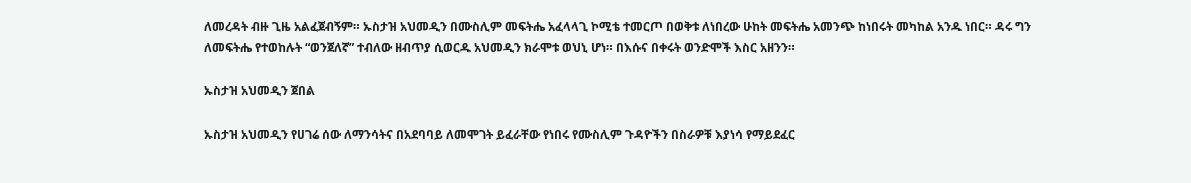ለመረዳት ብዙ ጊዜ አልፈጀብኝም። ኡስታዝ አህመዲን በሙስሊም መፍትሔ አፈላላጊ ኮሚቴ ተመርጦ በወቅቱ ለነበረው ሁከት መፍትሔ አመንጭ ከነበሩት መካከል አንዱ ነበር። ዳሩ ግን ለመፍትሔ የተወከሉት “ወንጀለኛ” ተብለው ዘብጥያ ሲወርዱ አህመዲን ክራሞቱ ወህኒ ሆነ። በእሱና በቀሩት ወንድሞች እስር አዘንን።

ኡስታዝ አህመዲን ጀበል

ኡስታዝ አህመዲን የሀገሬ ሰው ለማንሳትና በአደባባይ ለመሞገት ይፈራቸው የነበሩ የሙስሊም ጉዳዮችን በስራዎቹ እያነሳ የማይደፈር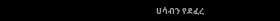ሀሳብን የደፈረ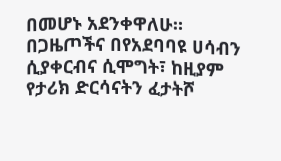በመሆኑ አደንቀዋለሁ። በጋዜጦችና በየአደባባዩ ሀሳብን ሲያቀርብና ሲሞግት፣ ከዚያም የታሪክ ድርሳናትን ፈታትሾ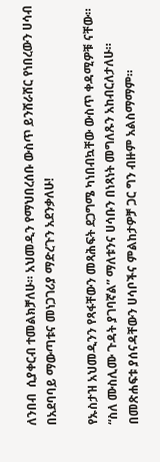ለንበብ  ሲያቀርብ ተመልክቻለሁ። አህመዲን የማህበረሰቡ ውስጥ ይንሸራሸር የነበረውን ሀሳብ በአደባባይ ማውጣቱና መነጋገሪያ ማድረጉን አደንቃለሁ!

የኡስታዝ አህመዲንን የጻፋቸውን መጻሕፍት ደጋግሜ ካነበብኳቸው ውስጥ ቀዳሚዎቹ ናቸው። “ስለ ሙስሊሙ ጉዳት ያገባኛል” ማለቱንና ሀሳቡን በነጻነት መግለጹን አከብርለታለሁ። በመጽሐፍቱ ያሰናዳቸውን ሀሳቦችና ምልከታዎቻ ጋር ግን ብዙም አልስማማም።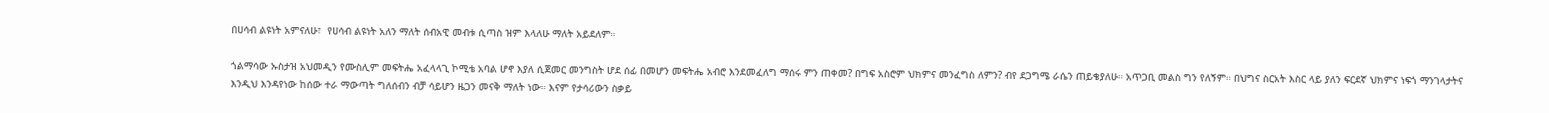በሀሳብ ልዩነት አምናለሁ፣  የሀሳብ ልዩነት አለን ማለት ሰብአዊ መብቱ ሲጣስ ዝም እላለሁ ማለት አይደለም።

ጎልማሳው ኡስታዝ አህመዲን የሙስሊም መፍትሔ አፈላላጊ ኮሚቴ አባል ሆኖ እያለ ሲጀመር መንግስት ሆደ ሰፊ በመሆን መፍትሔ አብሮ እንደመፈለግ ማሰሩ ምን ጠቀመ? በግፍ አስሮም ህክምና መንፈግስ ለምን? ብየ ደጋግሜ ራሴን ጠይቄያለሁ። አጥጋቢ መልስ ግን የለኝም። በህግና ስርአት እስር ላይ ያለን ፍርደኛ ህክምና ነፍጎ ማንገላታትና እንዲህ እንዳየነው ከሰው ተራ ማውጣት ግለሰብን ብቻ ሳይሆን ዜጋን መናቅ ማለት ነው። እናም የታሳሪውን ስቃይ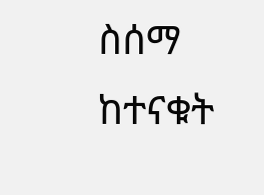ስሰማ ከተናቁት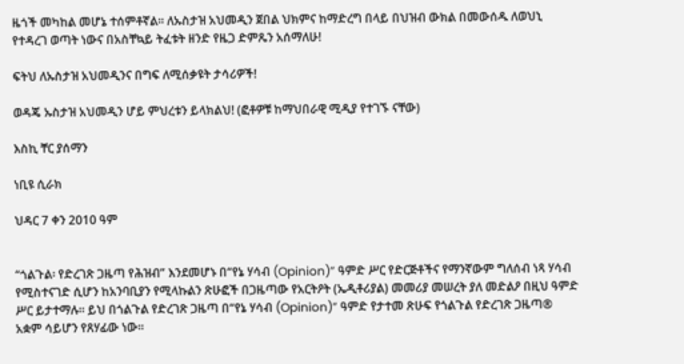ዜጎች መካከል መሆኔ ተሰምቶኛል። ለኡስታዝ አህመዲን ጀበል ህክምና ከማድረግ በላይ በህዝብ ውክል በመውሰዱ ለወህኒ የተዳረገ ወጣት ነውና በአስቸኳይ ትፈቱት ዘንድ የዜጋ ድምጼን አሰማለሁ!

ፍትህ ለኡስታዝ አህመዲንና በግፍ ለሚሰቃዩት ታሳሪዎች!

ወዳጄ ኡስታዝ አህመዲን ሆይ ምህረቱን ይላክልህ! (ፎቶዎቹ ከማህበራዊ ሚዲያ የተገኙ ናቸው)

እስኪ ቸር ያሰማን

ነቢዩ ሲራክ

ህዳር 7 ቀን 2010 ዓም


“ጎልጉል፡ የድረገጽ ጋዜጣ የሕዝብ” እንደመሆኑ በ“የኔ ሃሳብ (Opinion)” ዓምድ ሥር የድርጅቶችና የማንኛውም ግለሰብ ነጻ ሃሳብ የሚስተናገድ ሲሆን ከአንባቢያን የሚላኩልን ጽሁፎች በጋዜጣው የአርትዖት (ኤዲቶሪያል) መመሪያ መሠረት ያለ መድልዖ በዚህ ዓምድ ሥር ይታተማሉ። ይህ በጎልጉል የድረገጽ ጋዜጣ በ“የኔ ሃሳብ (Opinion)” ዓምድ የታተመ ጽሁፍ የጎልጉል የድረገጽ ጋዜጣ® አቋም ሳይሆን የጸሃፊው ነው።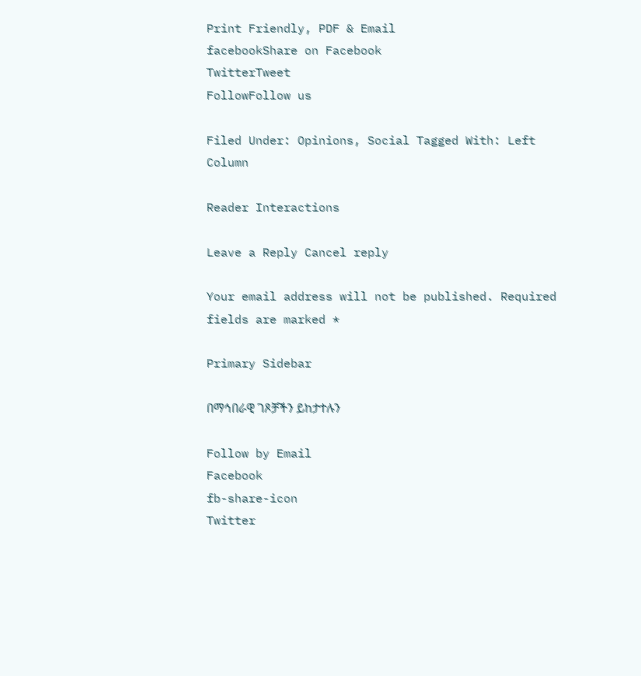Print Friendly, PDF & Email
facebookShare on Facebook
TwitterTweet
FollowFollow us

Filed Under: Opinions, Social Tagged With: Left Column

Reader Interactions

Leave a Reply Cancel reply

Your email address will not be published. Required fields are marked *

Primary Sidebar

በማኅበራዊ ገጾቻችን ይከታተሉን

Follow by Email
Facebook
fb-share-icon
Twitter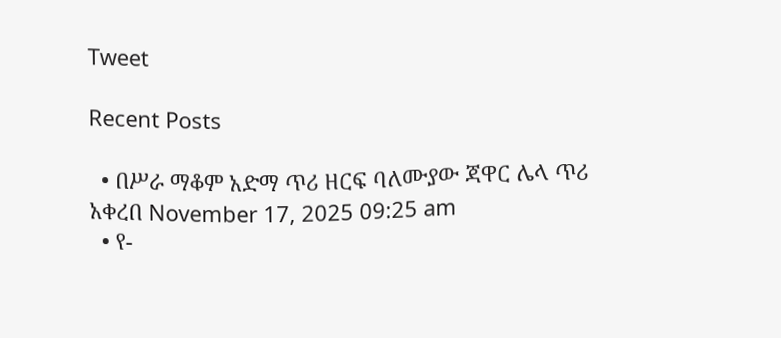Tweet

Recent Posts

  • በሥራ ማቆም አድማ ጥሪ ዘርፍ ባለሙያው ጃዋር ሌላ ጥሪ አቀረበ November 17, 2025 09:25 am
  • የ-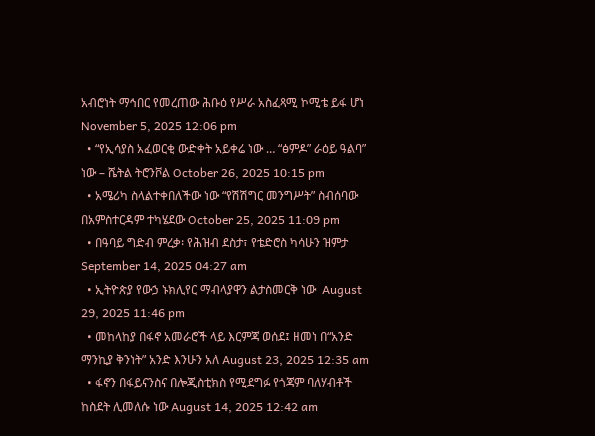አብሮነት ማኅበር የመረጠው ሕቡዕ የሥራ አስፈጻሚ ኮሚቴ ይፋ ሆነ November 5, 2025 12:06 pm
  • “የኢሳያስ አፈወርቂ ውድቀት አይቀሬ ነው … “ፅምዶ” ራዕይ ዓልባ” ነው – ሼትል ትሮንቮል October 26, 2025 10:15 pm
  • አሜሪካ ስላልተቀበለችው ነው “የሽሽግር መንግሥት” ስብሰባው በአምስተርዳም ተካሄደው October 25, 2025 11:09 pm
  • በዓባይ ግድብ ምረቃ፡ የሕዝብ ደስታ፣ የቴድሮስ ካሳሁን ዝምታ September 14, 2025 04:27 am
  • ኢትዮጵያ የውኃ ኑክሊየር ማብላያዋን ልታስመርቅ ነው  August 29, 2025 11:46 pm
  • መከላከያ በፋኖ አመራሮች ላይ እርምጃ ወሰደ፤ ዘመነ በ“አንድ ማንኪያ ቅንነት” አንድ እንሁን አለ August 23, 2025 12:35 am
  • ፋኖን በፋይናንስና በሎጂስቲክስ የሚደግፉ የጎጃም ባለሃብቶች ከስደት ሊመለሱ ነው August 14, 2025 12:42 am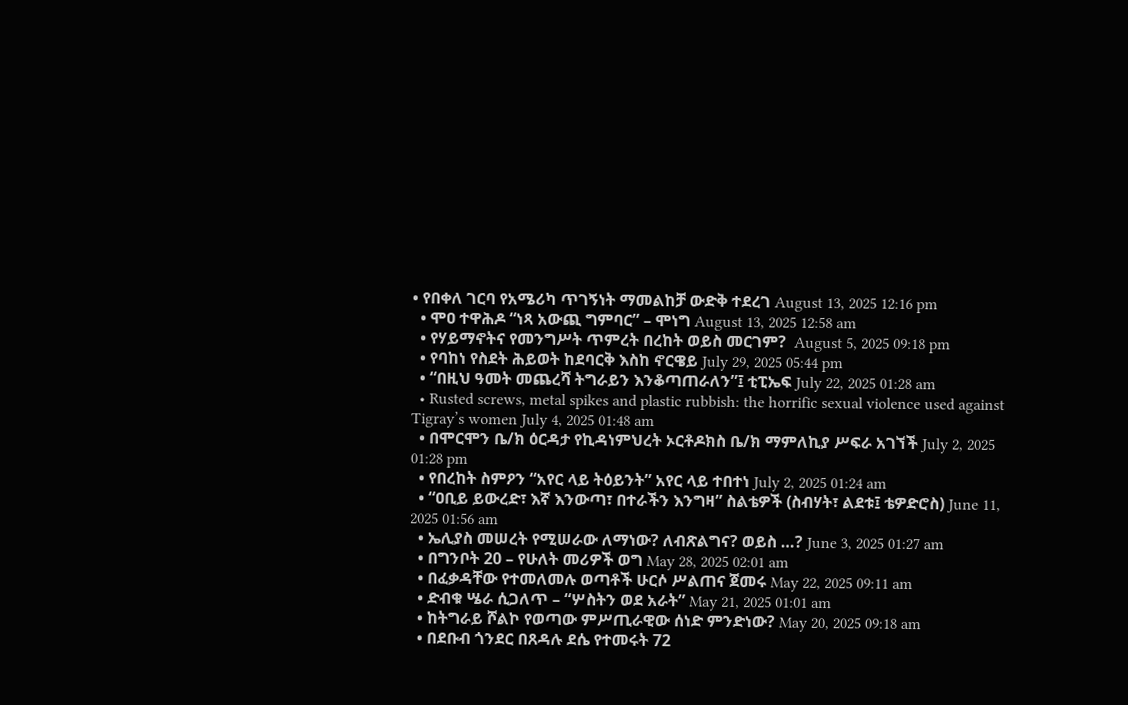• የበቀለ ገርባ የአሜሪካ ጥገኝነት ማመልከቻ ውድቅ ተደረገ August 13, 2025 12:16 pm
  • ሞዐ ተዋሕዶ “ነጻ አውጪ ግምባር” – ሞነግ August 13, 2025 12:58 am
  • የሃይማኖትና የመንግሥት ጥምረት በረከት ወይስ መርገም?  August 5, 2025 09:18 pm
  • የባከነ የስደት ሕይወት ከደባርቅ እስከ ኖርዌይ July 29, 2025 05:44 pm
  • “በዚህ ዓመት መጨረሻ ትግራይን እንቆጣጠራለን”፤ ቲፒኤፍ July 22, 2025 01:28 am
  • Rusted screws, metal spikes and plastic rubbish: the horrific sexual violence used against Tigray’s women July 4, 2025 01:48 am
  • በሞርሞን ቤ/ክ ዕርዳታ የኪዳነምህረት ኦርቶዶክስ ቤ/ክ ማምለኪያ ሥፍራ አገኘች July 2, 2025 01:28 pm
  • የበረከት ስምዖን “አየር ላይ ትዕይንት” አየር ላይ ተበተነ July 2, 2025 01:24 am
  • “ዐቢይ ይውረድ፣ እኛ እንውጣ፣ በተራችን እንግዛ” ስልቴዎች (ስብሃት፣ ልደቱ፤ ቴዎድሮስ) June 11, 2025 01:56 am
  • ኤሊያስ መሠረት የሚሠራው ለማነው? ለብጽልግና? ወይስ …? June 3, 2025 01:27 am
  • በግንቦት 20 – የሁለት መሪዎች ወግ May 28, 2025 02:01 am
  • በፈቃዳቸው የተመለመሉ ወጣቶች ሁርሶ ሥልጠና ጀመሩ May 22, 2025 09:11 am
  • ድብቁ ሤራ ሲጋለጥ – “ሦስትን ወደ አራት” May 21, 2025 01:01 am
  • ከትግራይ ሾልኮ የወጣው ምሥጢራዊው ሰነድ ምንድነው? May 20, 2025 09:18 am
  • በደቡብ ጎንደር በጸዳሉ ደሴ የተመሩት 72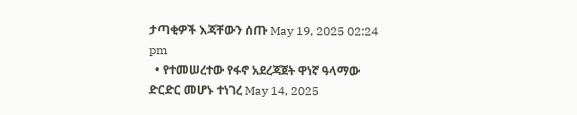ታጣቂዎች እጃቸውን ሰጡ May 19, 2025 02:24 pm
  • የተመሠረተው የፋኖ አደረጃጀት ዋነኛ ዓላማው ድርድር መሆኑ ተነገረ May 14, 2025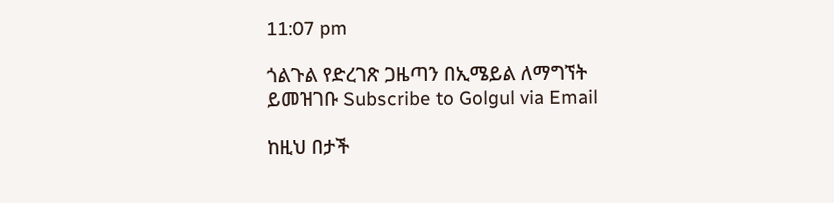11:07 pm

ጎልጉል የድረገጽ ጋዜጣን በኢሜይል ለማግኘት ይመዝገቡ Subscribe to Golgul via Email

ከዚህ በታች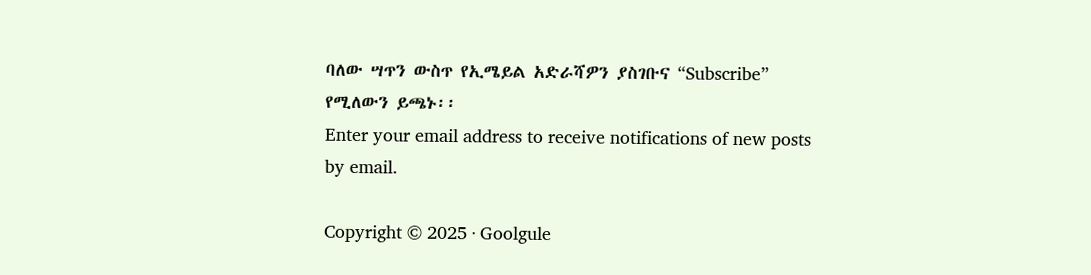ባለው ሣጥን ውስጥ የኢሜይል አድራሻዎን ያስገቡና “Subscribe” የሚለውን ይጫኑ፡፡
Enter your email address to receive notifications of new posts by email.

Copyright © 2025 · Goolgule